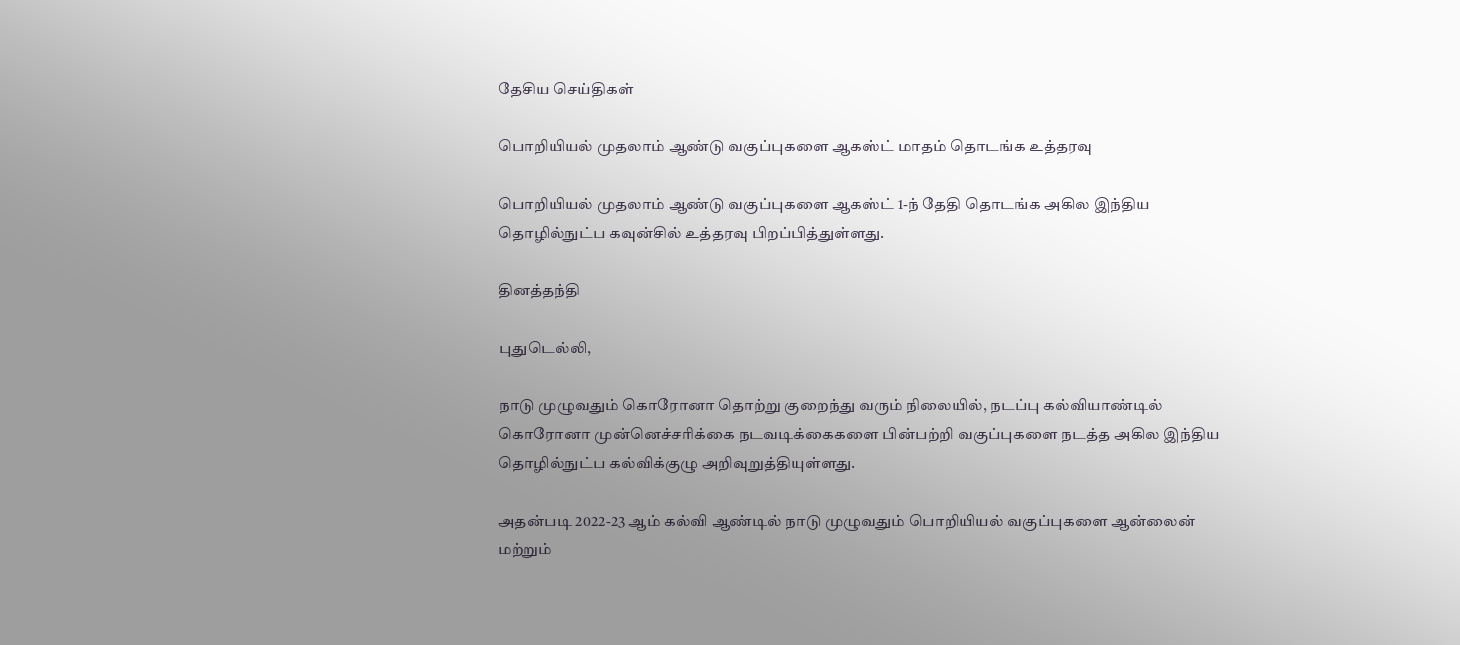தேசிய செய்திகள்

பொறியியல் முதலாம் ஆண்டு வகுப்புகளை ஆகஸ்ட் மாதம் தொடங்க உத்தரவு

பொறியியல் முதலாம் ஆண்டு வகுப்புகளை ஆகஸ்ட் 1-ந் தேதி தொடங்க அகில இந்திய தொழில்நுட்ப கவுன்சில் உத்தரவு பிறப்பித்துள்ளது.

தினத்தந்தி

புதுடெல்லி,

நாடு முழுவதும் கொரோனா தொற்று குறைந்து வரும் நிலையில், நடப்பு கல்வியாண்டில் கொரோனா முன்னெச்சரிக்கை நடவடிக்கைகளை பின்பற்றி வகுப்புகளை நடத்த அகில இந்திய தொழில்நுட்ப கல்விக்குழு அறிவுறுத்தியுள்ளது.

அதன்படி 2022-23 ஆம் கல்வி ஆண்டில் நாடு முழுவதும் பொறியியல் வகுப்புகளை ஆன்லைன் மற்றும்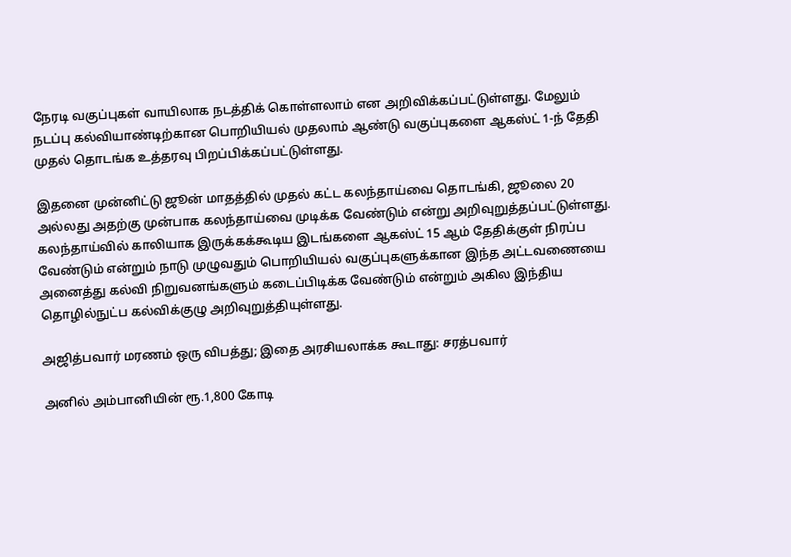நேரடி வகுப்புகள் வாயிலாக நடத்திக் கொள்ளலாம் என அறிவிக்கப்பட்டுள்ளது. மேலும் நடப்பு கல்வியாண்டிற்கான பொறியியல் முதலாம் ஆண்டு வகுப்புகளை ஆகஸ்ட் 1-ந் தேதி முதல் தொடங்க உத்தரவு பிறப்பிக்கப்பட்டுள்ளது.

இதனை முன்னிட்டு ஜூன் மாதத்தில் முதல் கட்ட கலந்தாய்வை தொடங்கி, ஜூலை 20 அல்லது அதற்கு முன்பாக கலந்தாய்வை முடிக்க வேண்டும் என்று அறிவுறுத்தப்பட்டுள்ளது. கலந்தாய்வில் காலியாக இருக்கக்கூடிய இடங்களை ஆகஸ்ட் 15 ஆம் தேதிக்குள் நிரப்ப வேண்டும் என்றும் நாடு முழுவதும் பொறியியல் வகுப்புகளுக்கான இந்த அட்டவணையை அனைத்து கல்வி நிறுவனங்களும் கடைப்பிடிக்க வேண்டும் என்றும் அகில இந்திய தொழில்நுட்ப கல்விக்குழு அறிவுறுத்தியுள்ளது.

அஜித்பவார் மரணம் ஒரு விபத்து; இதை அரசியலாக்க கூடாது: சரத்பவார்

அனில் அம்பானியின் ரூ.1,800 கோடி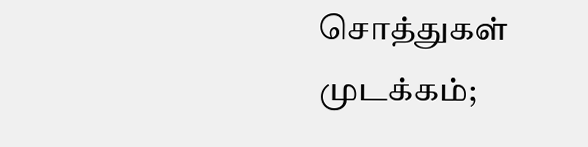சொத்துகள் முடக்கம்;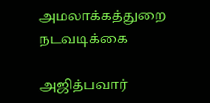அமலாக்கத்துறை நடவடிக்கை

அஜித்பவார்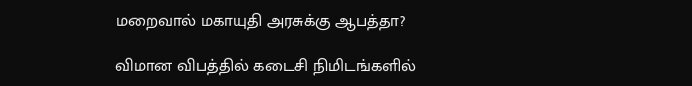மறைவால் மகாயுதி அரசுக்கு ஆபத்தா?

விமான விபத்தில் கடைசி நிமிடங்களில்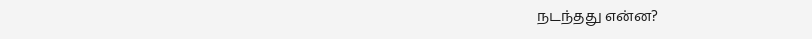நடந்தது என்ன?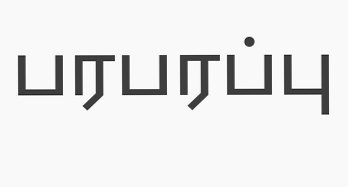பரபரப்பு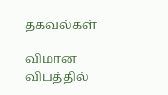தகவல்கள்

விமான விபத்தில்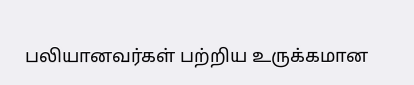பலியானவர்கள் பற்றிய உருக்கமான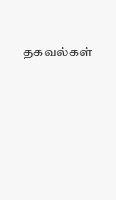தகவல்கள்